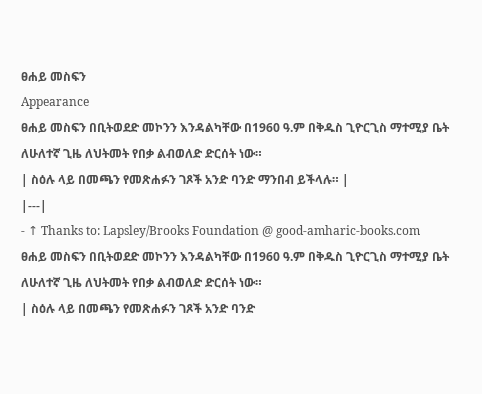ፀሐይ መስፍን
Appearance
ፀሐይ መስፍን በቢትወደድ መኮንን እንዳልካቸው በ1960 ዓ.ም በቅዱስ ጊዮርጊስ ማተሚያ ቤት ለሁለተኛ ጊዜ ለህትመት የበቃ ልብወለድ ድርሰት ነው።
| ስዕሉ ላይ በመጫን የመጽሐፉን ገጾች አንድ ባንድ ማንበብ ይችላሉ። |
|---|
- ↑ Thanks to: Lapsley/Brooks Foundation @ good-amharic-books.com
ፀሐይ መስፍን በቢትወደድ መኮንን እንዳልካቸው በ1960 ዓ.ም በቅዱስ ጊዮርጊስ ማተሚያ ቤት ለሁለተኛ ጊዜ ለህትመት የበቃ ልብወለድ ድርሰት ነው።
| ስዕሉ ላይ በመጫን የመጽሐፉን ገጾች አንድ ባንድ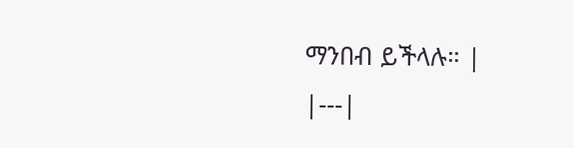ማንበብ ይችላሉ። |
|---|